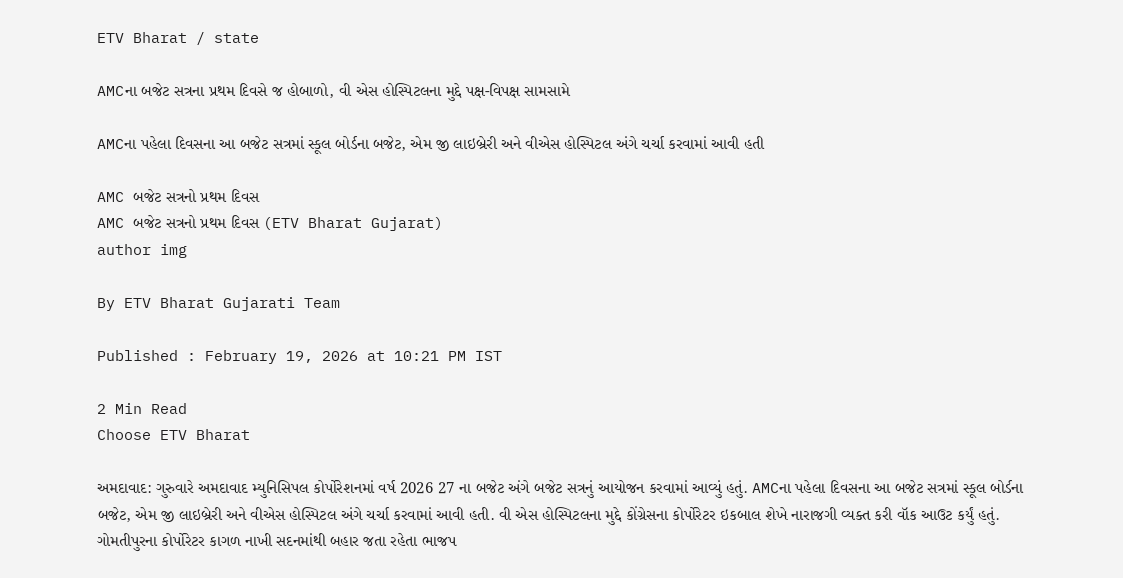ETV Bharat / state

AMCના બજેટ સત્રના પ્રથમ દિવસે જ હોબાળો, વી એસ હોસ્પિટલના મુદ્દે પક્ષ-વિપક્ષ સામસામે

AMCના પહેલા દિવસના આ બજેટ સત્રમાં સ્કૂલ બોર્ડના બજેટ, એમ જી લાઇબ્રેરી અને વીએસ હોસ્પિટલ અંગે ચર્ચા કરવામાં આવી હતી

AMC બજેટ સત્રનો પ્રથમ દિવસ
AMC બજેટ સત્રનો પ્રથમ દિવસ (ETV Bharat Gujarat)
author img

By ETV Bharat Gujarati Team

Published : February 19, 2026 at 10:21 PM IST

2 Min Read
Choose ETV Bharat

અમદાવાદ: ગુરુવારે અમદાવાદ મ્યુનિસિપલ કોર્પોરેશનમાં વર્ષ 2026 27 ના બજેટ અંગે બજેટ સત્રનું આયોજન કરવામાં આવ્યું હતું. AMCના પહેલા દિવસના આ બજેટ સત્રમાં સ્કૂલ બોર્ડના બજેટ, એમ જી લાઇબ્રેરી અને વીએસ હોસ્પિટલ અંગે ચર્ચા કરવામાં આવી હતી. વી એસ હોસ્પિટલના મુદ્દે કોંગ્રેસના કોર્પોરેટર ઇકબાલ શેખે નારાજગી વ્યક્ત કરી વૉક આઉટ કર્યું હતું. ગોમતીપુરના કોર્પોરેટર કાગળ નાખી સદનમાંથી બહાર જતા રહેતા ભાજપ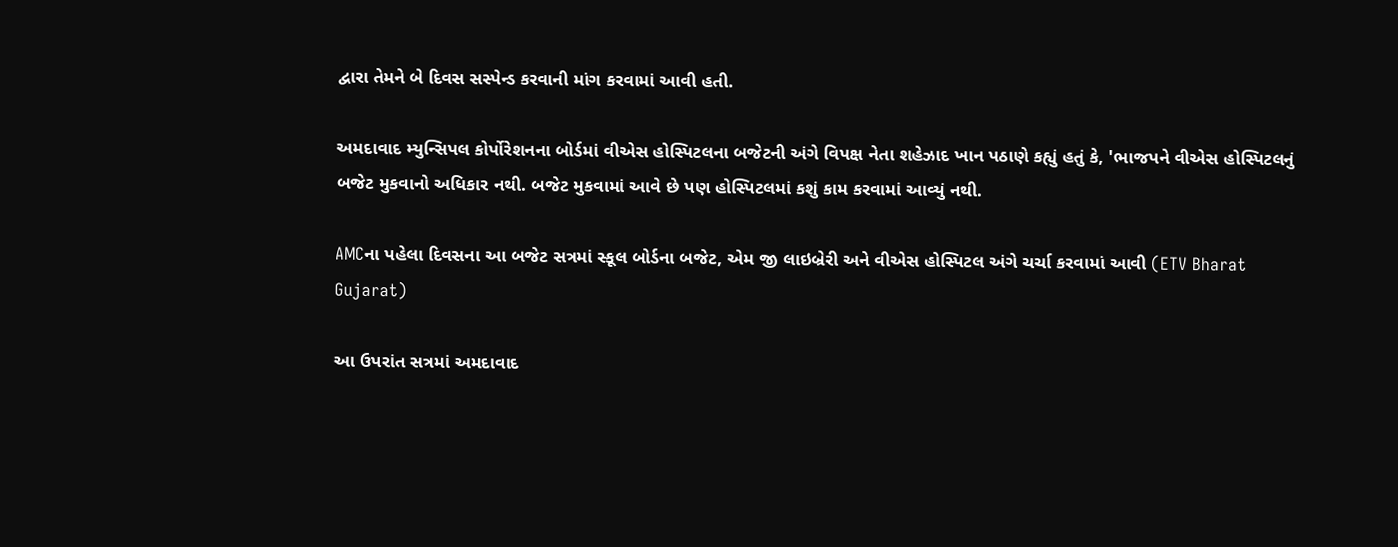દ્વારા તેમને બે દિવસ સસ્પેન્ડ કરવાની માંગ કરવામાં આવી હતી.

અમદાવાદ મ્યુન્સિપલ કોર્પોરેશનના બોર્ડમાં વીએસ હોસ્પિટલના બજેટની અંગે વિપક્ષ નેતા શહેઝાદ ખાન પઠાણે કહ્યું હતું કે, 'ભાજપને વીએસ હોસ્પિટલનું બજેટ મુકવાનો અધિકાર નથી. બજેટ મુકવામાં આવે છે પણ હોસ્પિટલમાં કશું કામ કરવામાં આવ્યું નથી.

AMCના પહેલા દિવસના આ બજેટ સત્રમાં સ્કૂલ બોર્ડના બજેટ, એમ જી લાઇબ્રેરી અને વીએસ હોસ્પિટલ અંગે ચર્ચા કરવામાં આવી (ETV Bharat Gujarat)

આ ઉપરાંત સત્રમાં અમદાવાદ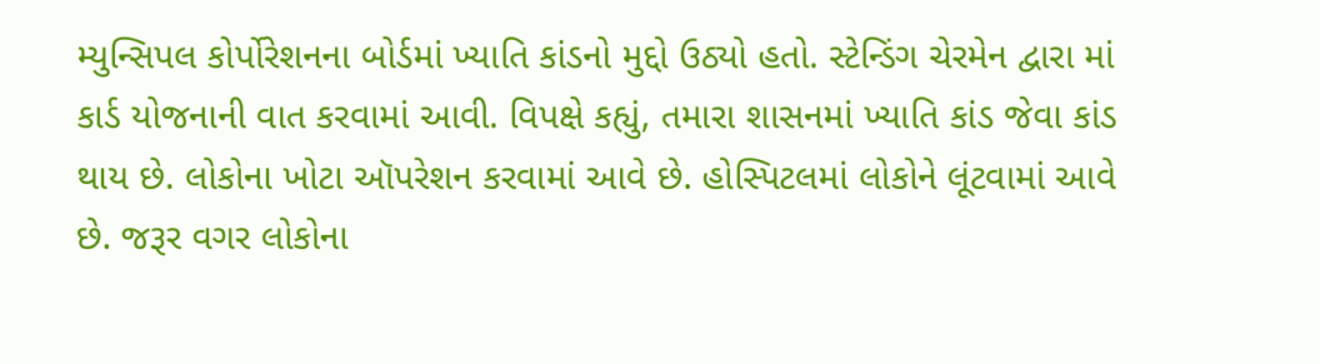મ્યુન્સિપલ કોર્પોરેશનના બોર્ડમાં ખ્યાતિ કાંડનો મુદ્દો ઉઠ્યો હતો. સ્ટેન્ડિંગ ચેરમેન દ્વારા માં કાર્ડ યોજનાની વાત કરવામાં આવી. વિપક્ષે કહ્યું, તમારા શાસનમાં ખ્યાતિ કાંડ જેવા કાંડ થાય છે. લોકોના ખોટા ઑપરેશન કરવામાં આવે છે. હોસ્પિટલમાં લોકોને લૂંટવામાં આવે છે. જરૂર વગર લોકોના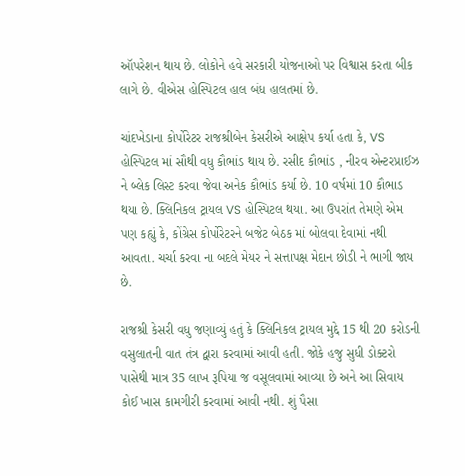ઑપરેશન થાય છે. લોકોને હવે સરકારી યોજનાઓ પર વિશ્વાસ કરતા બીક લાગે છે. વીએસ હોસ્પિટલ હાલ બંધ હાલતમાં છે.

ચાંદખેડાના કોર્પોરેટર રાજશ્રીબેન કેસરીએ આક્ષેપ કર્યા હતા કે, VS હોસ્પિટલ માં સૌથી વધુ કૌભાંડ થાય છે. રસીદ કૌભાંડ , નીરવ એન્ટરપ્રાઈઝ ને બ્લેક લિસ્ટ કરવા જેવા અનેક કૌભાંડ કર્યા છે. 10 વર્ષમાં 10 કૌભાડ થયા છે. ક્લિનિકલ ટ્રાયલ VS હોસ્પિટલ થયા. આ ઉપરાંત તેમણે એમ પણ કહ્યું કે, કોંગ્રેસ કોર્પોરેટરને બજેટ બેઠક માં બોલવા દેવામાં નથી આવતા. ચર્ચા કરવા ના બદલે મેયર ને સત્તાપક્ષ મેદાન છોડી ને ભાગી જાય છે.

રાજશ્રી કેસરી વધુ જણાવ્યું હતું કે ક્લિનિકલ ટ્રાયલ મુદ્દે 15 થી 20 કરોડની વસુલાતની વાત તંત્ર દ્વારા કરવામાં આવી હતી. જોકે હજુ સુધી ડોક્ટરો પાસેથી માત્ર 35 લાખ રૂપિયા જ વસૂલવામાં આવ્યા છે અને આ સિવાય કોઈ ખાસ કામગીરી કરવામાં આવી નથી. શું પૈસા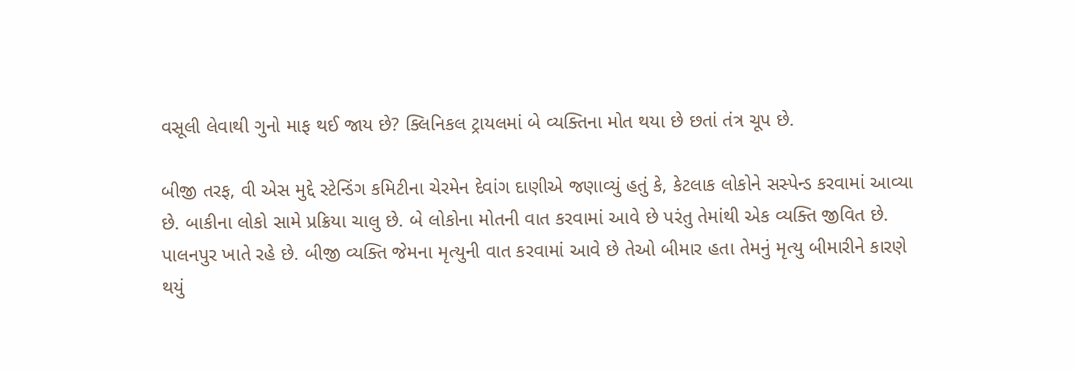વસૂલી લેવાથી ગુનો માફ થઈ જાય છે? ક્લિનિકલ ટ્રાયલમાં બે વ્યક્તિના મોત થયા છે છતાં તંત્ર ચૂપ છે.

બીજી તરફ, વી એસ મુદ્દે સ્ટેન્ડિંગ કમિટીના ચેરમેન દેવાંગ દાણીએ જણાવ્યું હતું કે, કેટલાક લોકોને સસ્પેન્ડ કરવામાં આવ્યા છે. બાકીના લોકો સામે પ્રક્રિયા ચાલુ છે. બે લોકોના મોતની વાત કરવામાં આવે છે પરંતુ તેમાંથી એક વ્યક્તિ જીવિત છે. પાલનપુર ખાતે રહે છે. બીજી વ્યક્તિ જેમના મૃત્યુની વાત કરવામાં આવે છે તેઓ બીમાર હતા તેમનું મૃત્યુ બીમારીને કારણે થયું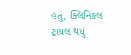હતું, ક્લિનિકલ ટ્રાયલ થયું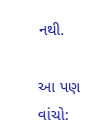નથી.

આ પણ વાંચો: